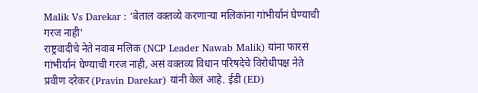Malik Vs Darekar : ‘बेताल वक्तव्ये करणाऱ्या मलिकांना गांभीर्यानं घेण्याची गरज नाही’
राष्ट्रवादीचे नेते नवाब मलिक (NCP Leader Nawab Malik) यांना फारसं गांभीर्यानं घेण्याची गरज नाही, असं वक्तव्य विधान परिषदेचे विरोधीपक्ष नेते प्रवीण दरेकर (Pravin Darekar) यांनी केलं आहे. ईडी (ED)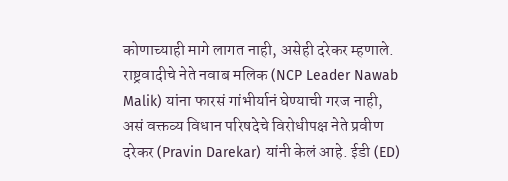कोणाच्याही मागे लागत नाही, असेही दरेकर म्हणाले.
राष्ट्रवादीचे नेते नवाब मलिक (NCP Leader Nawab Malik) यांना फारसं गांभीर्यानं घेण्याची गरज नाही, असं वक्तव्य विधान परिषदेचे विरोधीपक्ष नेते प्रवीण दरेकर (Pravin Darekar) यांनी केलं आहे. ईडी (ED)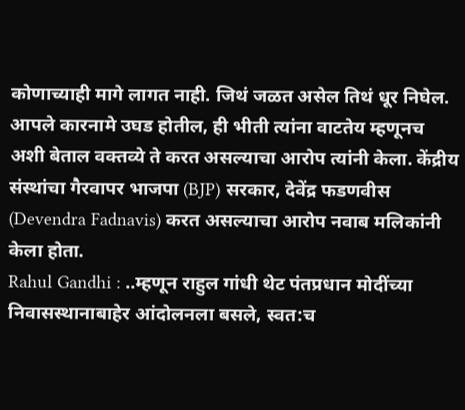कोणाच्याही मागे लागत नाही. जिथं जळत असेल तिथं धूर निघेल. आपले कारनामे उघड होतील, ही भीती त्यांना वाटतेय म्हणूनच अशी बेताल वक्तव्ये ते करत असल्याचा आरोप त्यांनी केला. केंद्रीय संस्थांचा गैरवापर भाजपा (BJP) सरकार, देवेंद्र फडणवीस (Devendra Fadnavis) करत असल्याचा आरोप नवाब मलिकांनी केला होता.
Rahul Gandhi : ..म्हणून राहुल गांधी थेट पंतप्रधान मोदींच्या निवासस्थानाबाहेर आंदोलनला बसले, स्वत:च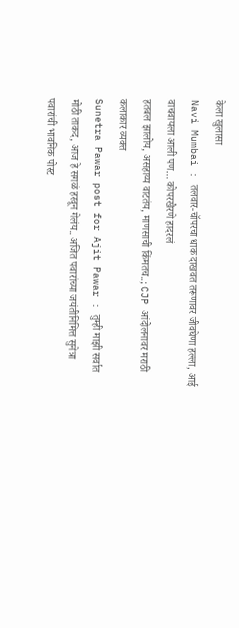केला खुलासा
Navi Mumbai : तलवार-चॉपरचा धाक दाखवत तरूणावर जीवघेणा हल्ला, आई वाचवायला आली पण… कोपरखैरणे हादरलं
हतबल झालोय, असहाय्य वाटतंय, माणसाची किंमतच..; CJP आंदोलनावर मराठी कलाकार व्यक्त
Sunetra Pawar post for Ajit Pawar : तुम्ही माझी सर्वात मोठी ताकद, आज हे सगळं हरवून गेलंय.. अजित पवारांच्या जयंतीनिमित्त सुनेत्रा पवारांची भावनिक पोस्ट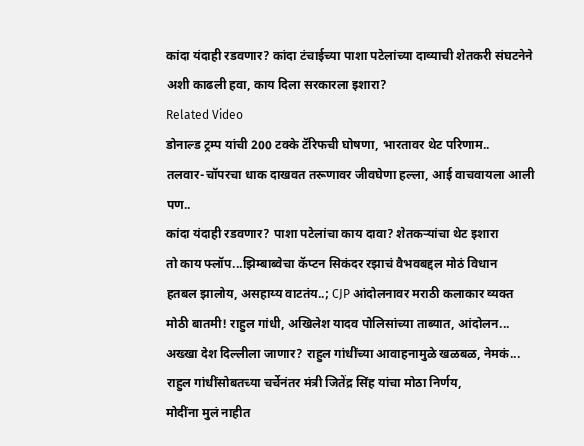कांदा यंदाही रडवणार? कांदा टंचाईच्या पाशा पटेलांच्या दाव्याची शेतकरी संघटनेने अशी काढली हवा, काय दिला सरकारला इशारा?
Related Video
डोनाल्ड ट्रम्प यांची 200 टक्के टॅरिफची घोषणा, भारतावर थेट परिणाम..
तलवार-चॉपरचा धाक दाखवत तरूणावर जीवघेणा हल्ला, आई वाचवायला आली पण..
कांदा यंदाही रडवणार? पाशा पटेलांचा काय दावा? शेतकऱ्यांचा थेट इशारा
तो काय फ्लॉप...झिम्बाब्वेचा कॅप्टन सिकंदर रझाचं वैभवबद्दल मोठं विधान
हतबल झालोय, असहाय्य वाटतंय..; CJP आंदोलनावर मराठी कलाकार व्यक्त
मोठी बातमी! राहुल गांधी, अखिलेश यादव पोलिसांच्या ताब्यात, आंदोलन...
अख्खा देश दिल्लीला जाणार? राहुल गांधींच्या आवाहनामुळे खळबळ, नेमकं...
राहुल गांधींसोबतच्या चर्चेनंतर मंत्री जितेंद्र सिंह यांचा मोठा निर्णय,
मोदींना मुलं नाहीत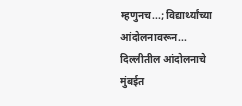म्हणुनच...; विद्यार्थ्यांच्या आंदोलनावरून...
दिल्लीतील आंदोलनाचे मुंबईत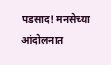पडसाद! मनसेच्या आंदोलनात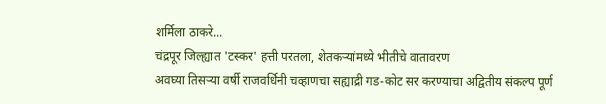शर्मिला ठाकरे...
चंद्रपूर जिल्ह्यात 'टस्कर' हत्ती परतला, शेतकऱ्यांमध्ये भीतीचे वातावरण
अवघ्या तिसऱ्या वर्षी राजवर्धिनी चव्हाणचा सह्याद्री गड-कोट सर करण्याचा अद्वितीय संकल्प पूर्ण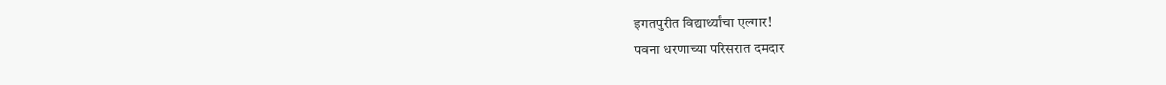इगतपुरीत विद्यार्थ्यांचा एल्गार!
पवना धरणाच्या परिसरात दमदार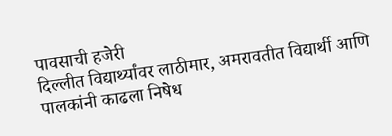पावसाची हजेरी
दिल्लीत विद्यार्थ्यांवर लाठीमार, अमरावतीत विद्यार्थी आणि पालकांनी काढला निषेध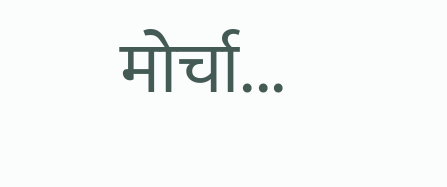मोर्चा...